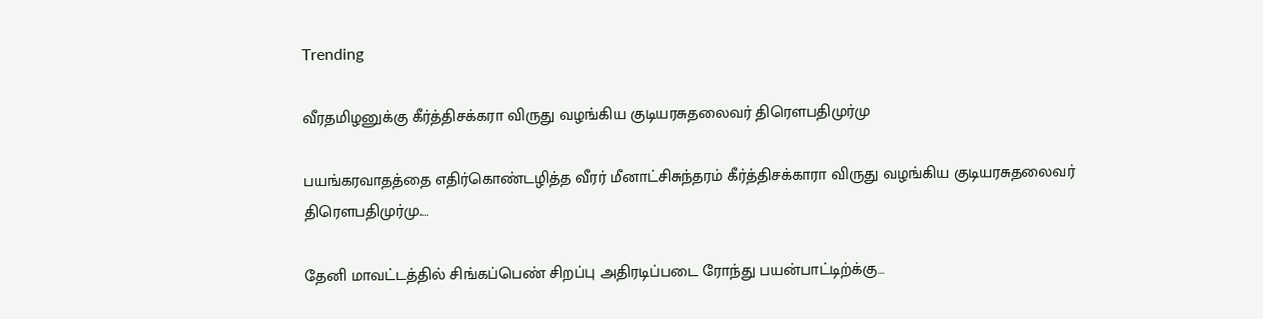Trending

வீரதமிழனுக்கு கீர்த்திசக்கரா விருது வழங்கிய குடியரசுதலைவர் திரௌபதிமுர்மு

பயங்கரவாதத்தை எதிர்கொண்டழித்த வீரர் மீனாட்சிசுந்தரம் கீர்த்திசக்காரா விருது வழங்கிய குடியரசுதலைவர் திரௌபதிமுர்மு.…

தேனி மாவட்டத்தில் சிங்கப்பெண் சிறப்பு அதிரடிப்படை ரோந்து பயன்பாட்டிற்க்கு…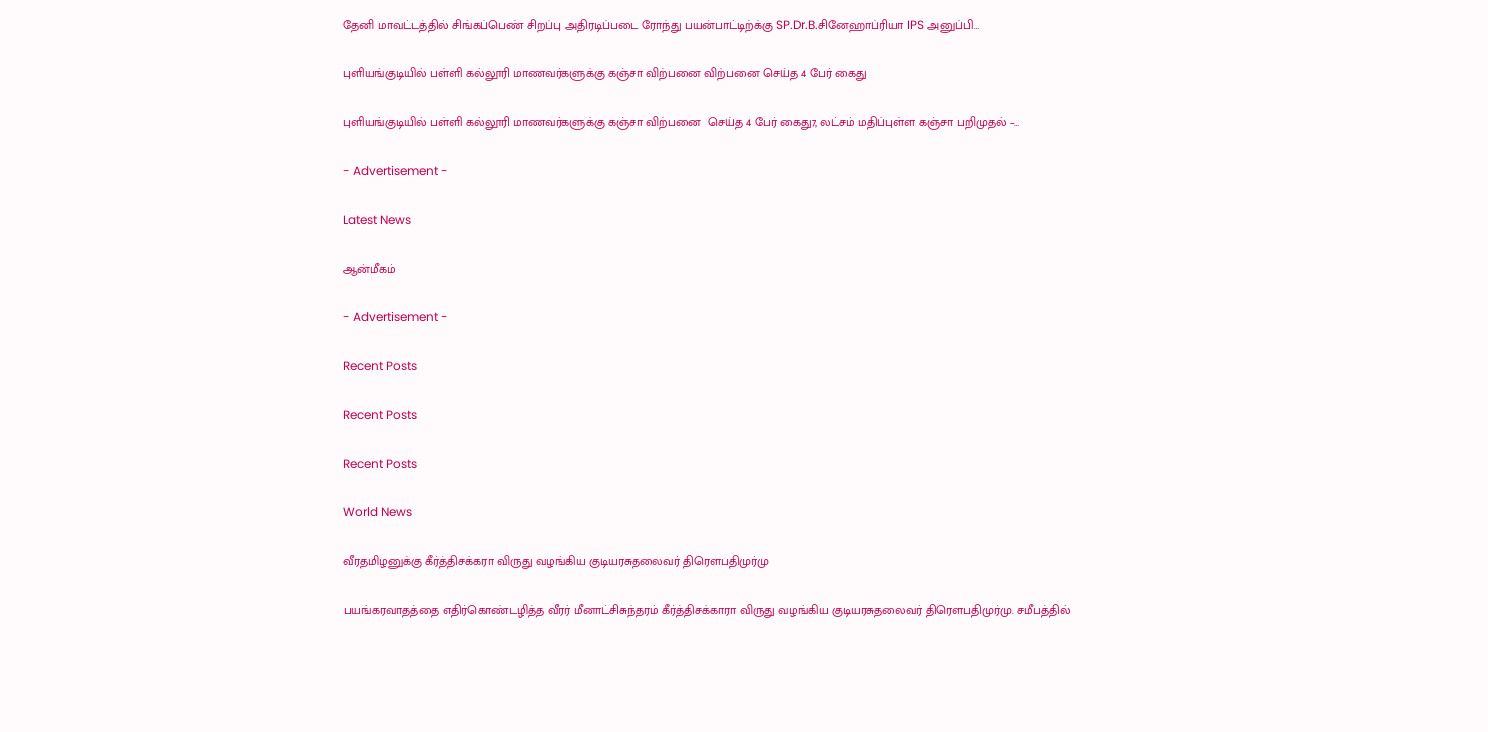தேனி மாவட்டத்தில் சிங்கப்பெண் சிறப்பு அதிரடிப்படை ரோந்து பயன்பாட்டிற்க்கு SP.Dr.B.சினேஹாப்ரியா IPS அனுப்பி…

புளியங்குடியில் பள்ளி கல்லூரி மாணவர்களுக்கு கஞ்சா விற்பனை விற்பனை செய்த 4 பேர் கைது

புளியங்குடியில் பள்ளி கல்லூரி மாணவர்களுக்கு கஞ்சா விற்பனை  செய்த 4 பேர் கைது7, லட்சம் மதிப்புள்ள கஞ்சா பறிமுதல் –…

- Advertisement -

Latest News

ஆன்மீகம்

- Advertisement -

Recent Posts

Recent Posts

Recent Posts

World News

வீரதமிழனுக்கு கீர்த்திசக்கரா விருது வழங்கிய குடியரசுதலைவர் திரௌபதிமுர்மு

பயங்கரவாதத்தை எதிர்கொண்டழித்த வீரர் மீனாட்சிசுந்தரம் கீர்த்திசக்காரா விருது வழங்கிய குடியரசுதலைவர் திரௌபதிமுர்மு. சமீபத்தில்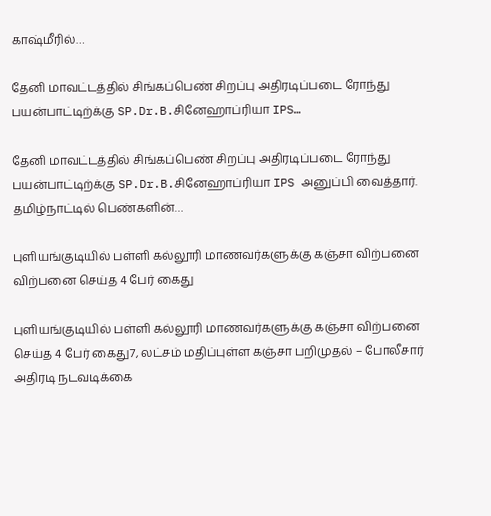காஷ்மீரில்…

தேனி மாவட்டத்தில் சிங்கப்பெண் சிறப்பு அதிரடிப்படை ரோந்து பயன்பாட்டிற்க்கு SP.Dr.B.சினேஹாப்ரியா IPS…

தேனி மாவட்டத்தில் சிங்கப்பெண் சிறப்பு அதிரடிப்படை ரோந்து பயன்பாட்டிற்க்கு SP.Dr.B.சினேஹாப்ரியா IPS அனுப்பி வைத்தார். தமிழ்நாட்டில் பெண்களின்…

புளியங்குடியில் பள்ளி கல்லூரி மாணவர்களுக்கு கஞ்சா விற்பனை விற்பனை செய்த 4 பேர் கைது

புளியங்குடியில் பள்ளி கல்லூரி மாணவர்களுக்கு கஞ்சா விற்பனை  செய்த 4 பேர் கைது7, லட்சம் மதிப்புள்ள கஞ்சா பறிமுதல் – போலீசார் அதிரடி நடவடிக்கை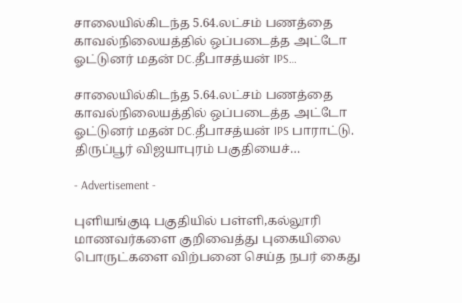சாலையில்கிடந்த 5.64.லட்சம் பணத்தை காவல்நிலையத்தில் ஒப்படைத்த அட்டோ ஓட்டுனர் மதன் DC.தீபாசத்யன் IPS…

சாலையில்கிடந்த 5.64.லட்சம் பணத்தை காவல்நிலையத்தில் ஒப்படைத்த அட்டோ ஓட்டுனர் மதன் DC.தீபாசத்யன் IPS பாராட்டு. திருப்பூர் விஜயாபுரம் பகுதியைச்…

- Advertisement -

புளியங்குடி பகுதியில் பள்ளி,கல்லூரி மாணவர்களை குறிவைத்து புகையிலை பொருட்களை விற்பனை செய்த நபர் கைது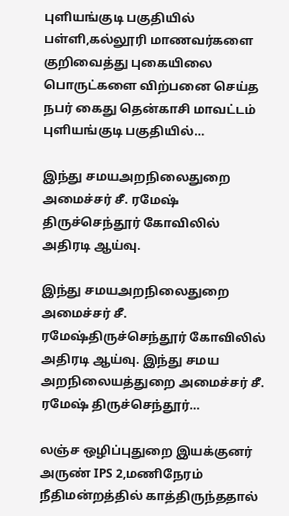புளியங்குடி பகுதியில் பள்ளி,கல்லூரி மாணவர்களை குறிவைத்து புகையிலை பொருட்களை விற்பனை செய்த நபர் கைது தென்காசி மாவட்டம் புளியங்குடி பகுதியில்…

இந்து சமயஅறநிலைதுறை அமைச்சர் சீ. ரமேஷ் திருச்செந்தூர் கோவிலில் அதிரடி ஆய்வு.

இந்து சமயஅறநிலைதுறை அமைச்சர் சீ. ரமேஷ்திருச்செந்தூர் கோவிலில் அதிரடி ஆய்வு. இந்து சமய அறநிலையத்துறை அமைச்சர் சீ. ரமேஷ் திருச்செந்தூர்…

லஞ்ச ஒழிப்புதுறை இயக்குனர் அருண் IPS 2,மணிநேரம் நீதிமன்றத்தில் காத்திருந்ததால்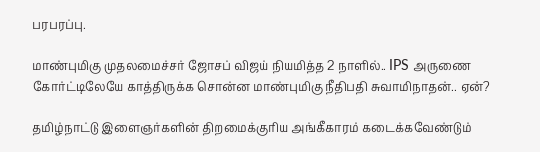பரபரப்பு.

மாண்புமிகு முதலமைச்சர் ஜோசப் விஜய் நியமித்த 2 நாளில்.. IPS அருணை கோர்ட்டிலேயே காத்திருக்க சொன்ன மாண்புமிகு நீதிபதி சுவாமிநாதன்.. ஏன்?

தமிழ்நாட்டு இளைஞர்களின் திறமைக்குரிய அங்கீகாரம் கடைக்கவேண்டும்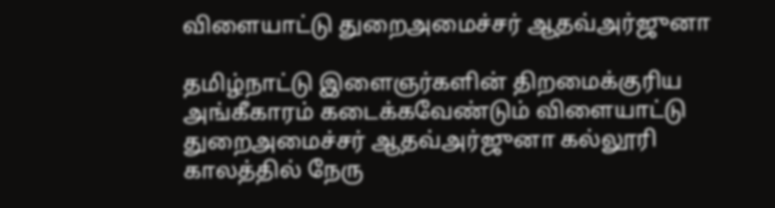விளையாட்டு துறைஅமைச்சர் ஆதவ்அர்ஜுனா

தமிழ்நாட்டு இளைஞர்களின் திறமைக்குரிய அங்கீகாரம் கடைக்கவேண்டும் விளையாட்டு துறைஅமைச்சர் ஆதவ்அர்ஜுனா கல்லூரி காலத்தில் நேரு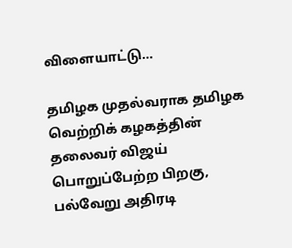விளையாட்டு…

தமிழக முதல்வராக தமிழக வெற்றிக் கழகத்தின் தலைவர் விஜய் பொறுப்பேற்ற பிறகு, பல்வேறு அதிரடி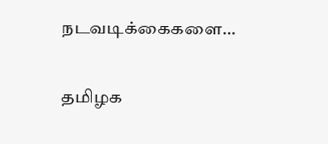நடவடிக்கைகளை…

தமிழக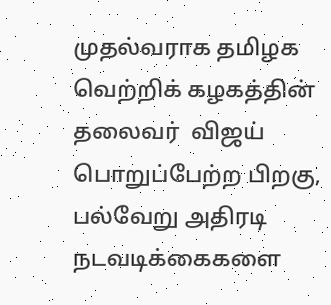முதல்வராக தமிழக வெற்றிக் கழகத்தின் தலைவர்  விஜய் பொறுப்பேற்ற பிறகு, பல்வேறு அதிரடி நடவடிக்கைகளை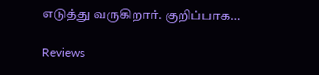எடுத்து வருகிறார். குறிப்பாக…

Reviews